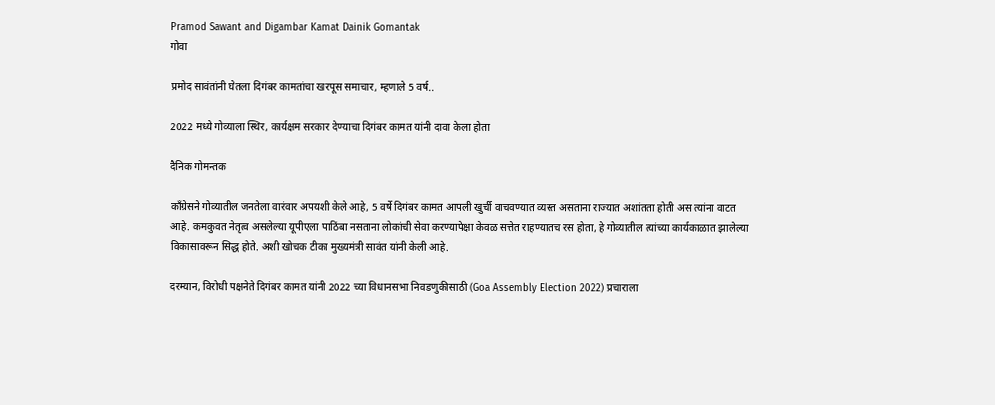Pramod Sawant and Digambar Kamat Dainik Gomantak
गोवा

प्रमोद सावंतांनी घेतला दिगंबर कामतांचा खरपूस समाचार, म्हणाले 5 वर्ष..

2022 मध्ये गोव्याला स्थिर, कार्यक्षम सरकार देण्याचा दिगंबर कामत यांनी दावा केला होता

दैनिक गोमन्तक

काँग्रेसने गोव्यातील जनतेला वारंवार अपयशी केले आहे, 5 वर्षे दिगंबर कामत आपली खुर्ची वाचवण्यात व्यस्त असताना राज्यात अशांतता होती अस त्यांना वाटत आहे. कमकुवत नेतृत्व असलेल्या यूपीएला पाठिंबा नसताना लोकांची सेवा करण्यापेक्षा केवळ सत्तेत राहण्यातच रस होता, हे गोव्यातील त्यांच्या कार्यकाळात झालेल्या विकासावरून सिद्ध होते. अशी खोचक टीका मुख्यमंत्री सावंत यांनी केली आहे.

दरम्यान, विरोधी पक्षनेते दिगंबर कामत यांनी 2022 च्या विधानसभा निवडणुकीसाठी (Goa Assembly Election 2022) प्रचाराला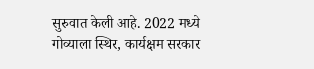सुरुवात केली आहे. 2022 मध्ये गोव्याला स्थिर, कार्यक्षम सरकार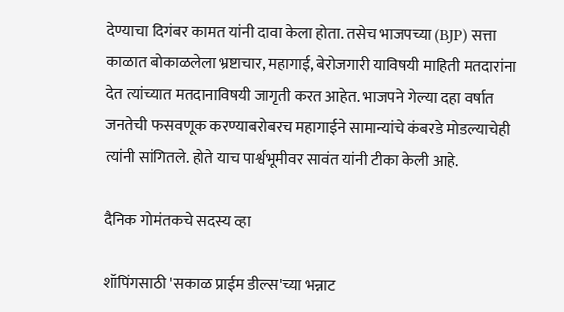देण्याचा दिगंबर कामत यांनी दावा केला होता. तसेच भाजपच्या (BJP) सत्ता काळात बोकाळलेला भ्रष्टाचार, महागाई, बेरोजगारी याविषयी माहिती मतदारांना देत त्यांच्यात मतदानाविषयी जागृती करत आहेत. भाजपने गेल्या दहा वर्षात जनतेची फसवणूक करण्याबरोबरच महागाईने सामान्यांचे कंबरडे मोडल्याचेही त्यांनी सांगितले. होते याच पार्श्वभूमीवर सावंत यांनी टीका केली आहे.

दैनिक गोमंतकचे सदस्य व्हा

शॉपिंगसाठी 'सकाळ प्राईम डील्स'च्या भन्नाट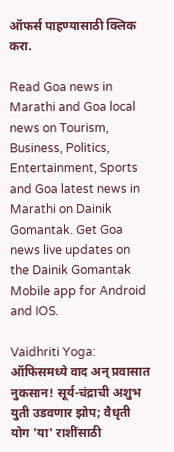ऑफर्स पाहण्यासाठी क्लिक करा.

Read Goa news in Marathi and Goa local news on Tourism, Business, Politics, Entertainment, Sports and Goa latest news in Marathi on Dainik Gomantak. Get Goa news live updates on the Dainik Gomantak Mobile app for Android and IOS.

Vaidhriti Yoga: ऑफिसमध्ये वाद अन् प्रवासात नुकसान! सूर्य-चंद्राची अशुभ युती उडवणार झोप; वैधृती योग 'या' राशींसाठी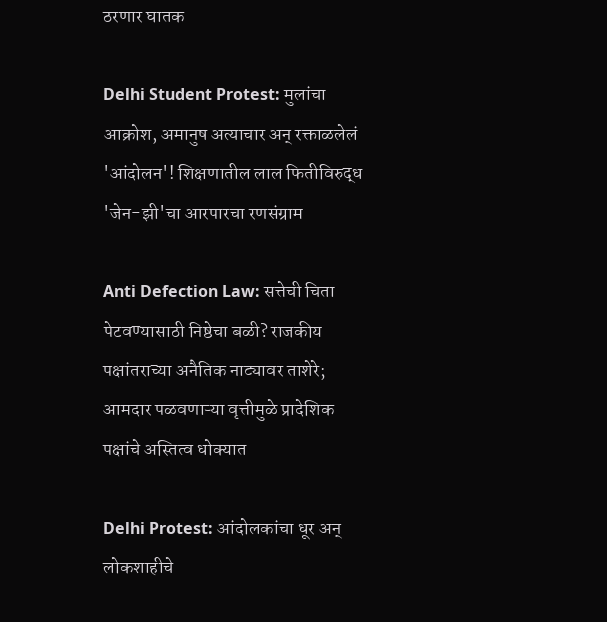ठरणार घातक

Delhi Student Protest: मुलांचा आक्रोश, अमानुष अत्याचार अन् रक्ताळलेलं 'आंदोलन'! शिक्षणातील लाल फितीविरुद्ध 'जेन-झी'चा आरपारचा रणसंग्राम

Anti Defection Law: सत्तेची चिता पेटवण्यासाठी निष्ठेचा बळी? राजकीय पक्षांतराच्या अनैतिक नाट्यावर ताशेरे; आमदार पळवणाऱ्या वृत्तीमुळे प्रादेशिक पक्षांचे अस्तित्व धोक्यात

Delhi Protest: आंदोलकांचा धूर अन् लोकशाहीचे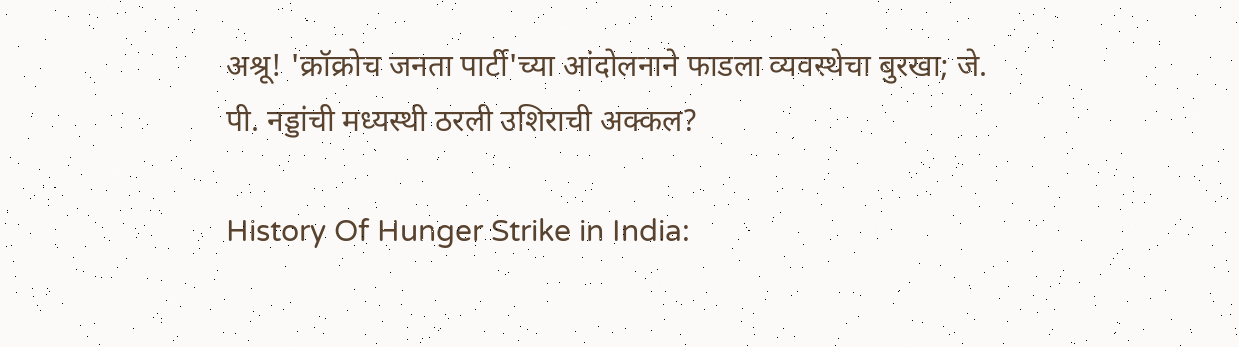अश्रू! 'क्रॉक्रोच जनता पार्टी'च्या आंदोलनाने फाडला व्यवस्थेचा बुरखा; जे. पी. नड्डांची मध्यस्थी ठरली उशिराची अक्कल?

History Of Hunger Strike in India: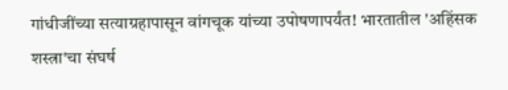गांधीजींच्या सत्याग्रहापासून वांगचूक यांच्या उपोषणापर्यंत! भारतातील 'अहिंसक शस्त्रा'चा संघर्ष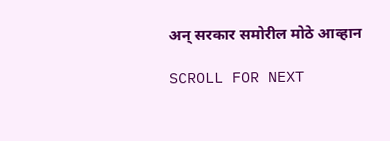अन् सरकार समोरील मोठे आव्हान

SCROLL FOR NEXT